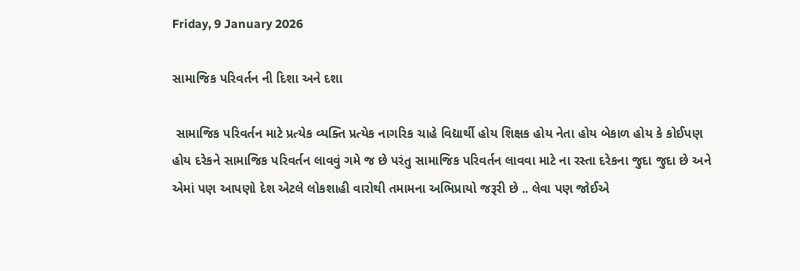Friday, 9 January 2026

સામાજિક પરિવર્તન ની દિશા અને દશા

 સામાજિક પરિવર્તન માટે પ્રત્યેક વ્યક્તિ પ્રત્યેક નાગરિક ચાહે વિદ્યાર્થી હોય શિક્ષક હોય નેતા હોય બેકાળ હોય કે કોઈપણ હોય દરેકને સામાજિક પરિવર્તન લાવવું ગમે જ છે પરંતુ સામાજિક પરિવર્તન લાવવા માટે ના રસ્તા દરેકના જુદા જુદા છે અને એમાં પણ આપણો દેશ એટલે લોકશાહી વારોથી તમામના અભિપ્રાયો જરૂરી છે .. લેવા પણ જોઈએ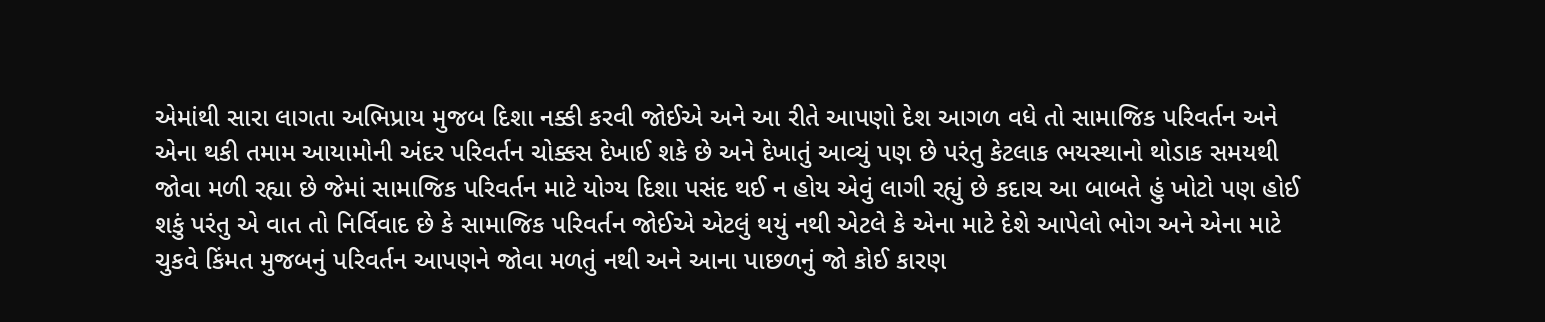એમાંથી સારા લાગતા અભિપ્રાય મુજબ દિશા નક્કી કરવી જોઈએ અને આ રીતે આપણો દેશ આગળ વધે તો સામાજિક પરિવર્તન અને એના થકી તમામ આયામોની અંદર પરિવર્તન ચોક્કસ દેખાઈ શકે છે અને દેખાતું આવ્યું પણ છે પરંતુ કેટલાક ભયસ્થાનો થોડાક સમયથી જોવા મળી રહ્યા છે જેમાં સામાજિક પરિવર્તન માટે યોગ્ય દિશા પસંદ થઈ ન હોય એવું લાગી રહ્યું છે કદાચ આ બાબતે હું ખોટો પણ હોઈ શકું પરંતુ એ વાત તો નિર્વિવાદ છે કે સામાજિક પરિવર્તન જોઈએ એટલું થયું નથી એટલે કે એના માટે દેશે આપેલો ભોગ અને એના માટે ચુકવે કિંમત મુજબનું પરિવર્તન આપણને જોવા મળતું નથી અને આના પાછળનું જો કોઈ કારણ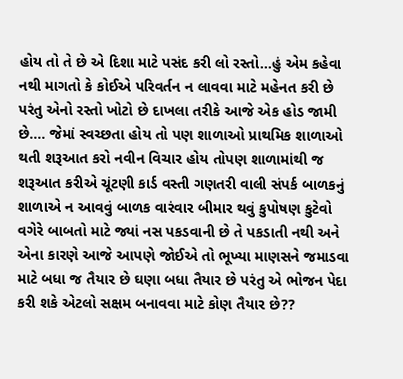હોય તો તે છે એ દિશા માટે પસંદ કરી લો રસ્તો...હું એમ કહેવા નથી માગતો કે કોઈએ પરિવર્તન ન લાવવા માટે મહેનત કરી છે પરંતુ એનો રસ્તો ખોટો છે દાખલા તરીકે આજે એક હોડ જામી છે.... જેમાં સ્વચ્છતા હોય તો પણ શાળાઓ પ્રાથમિક શાળાઓ થતી શરૂઆત કરો નવીન વિચાર હોય તોપણ શાળામાંથી જ શરૂઆત કરીએ ચૂંટણી કાર્ડ વસ્તી ગણતરી વાલી સંપર્ક બાળકનું શાળાએ ન આવવું બાળક વારંવાર બીમાર થવું કુપોષણ કુટેવો વગેરે બાબતો માટે જ્યાં નસ પકડવાની છે તે પકડાતી નથી અને એના કારણે આજે આપણે જોઈએ તો ભૂખ્યા માણસને જમાડવા માટે બધા જ તૈયાર છે ઘણા બધા તૈયાર છે પરંતુ એ ભોજન પેદા કરી શકે એટલો સક્ષમ બનાવવા માટે કોણ તૈયાર છે??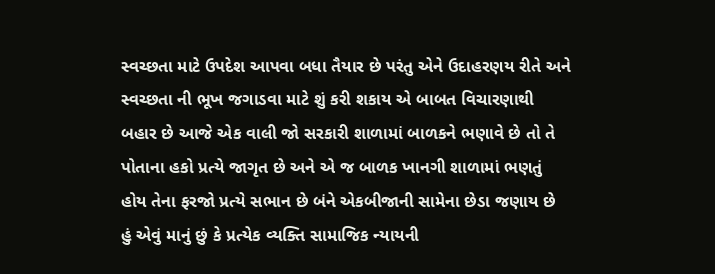સ્વચ્છતા માટે ઉપદેશ આપવા બધા તૈયાર છે પરંતુ એને ઉદાહરણય રીતે અને સ્વચ્છતા ની ભૂખ જગાડવા માટે શું કરી શકાય એ બાબત વિચારણાથી બહાર છે આજે એક વાલી જો સરકારી શાળામાં બાળકને ભણાવે છે તો તે પોતાના હકો પ્રત્યે જાગૃત છે અને એ જ બાળક ખાનગી શાળામાં ભણતું હોય તેના ફરજો પ્રત્યે સભાન છે બંને એકબીજાની સામેના છેડા જણાય છે હું એવું માનું છું કે પ્રત્યેક વ્યક્તિ સામાજિક ન્યાયની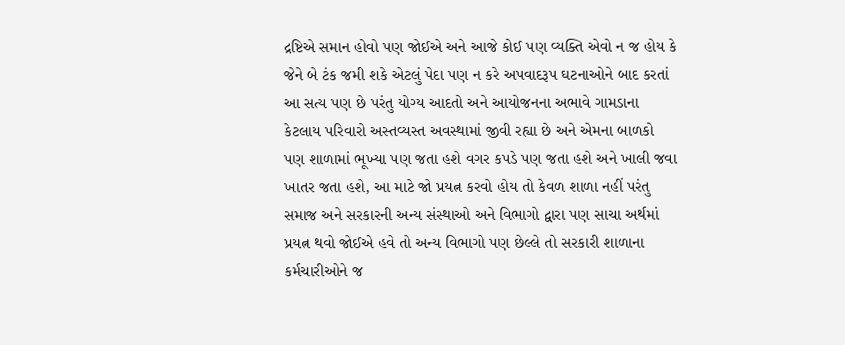દ્રષ્ટિએ સમાન હોવો પણ જોઈએ અને આજે કોઈ પણ વ્યક્તિ એવો ન જ હોય કે જેને બે ટંક જમી શકે એટલું પેદા પણ ન કરે અપવાદરૂપ ઘટનાઓને બાદ કરતાં આ સત્ય પણ છે પરંતુ યોગ્ય આદતો અને આયોજનના અભાવે ગામડાના કેટલાય પરિવારો અસ્તવ્યસ્ત અવસ્થામાં જીવી રહ્યા છે અને એમના બાળકો પણ શાળામાં ભૂખ્યા પણ જતા હશે વગર કપડે પણ જતા હશે અને ખાલી જવા ખાતર જતા હશે, આ માટે જો પ્રયત્ન કરવો હોય તો કેવળ શાળા નહીં પરંતુ સમાજ અને સરકારની અન્ય સંસ્થાઓ અને વિભાગો દ્વારા પણ સાચા અર્થમાં પ્રયત્ન થવો જોઈએ હવે તો અન્ય વિભાગો પણ છેલ્લે તો સરકારી શાળાના કર્મચારીઓને જ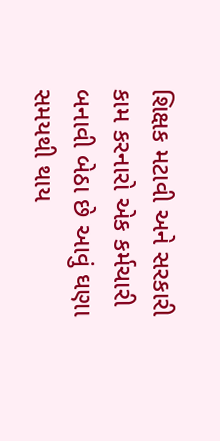શિક્ષક મટાવી અને સરકારી કામ કરનારો એક કર્મચારી બનાવી બેઠા છે આવું ઘણા સમયથી થાય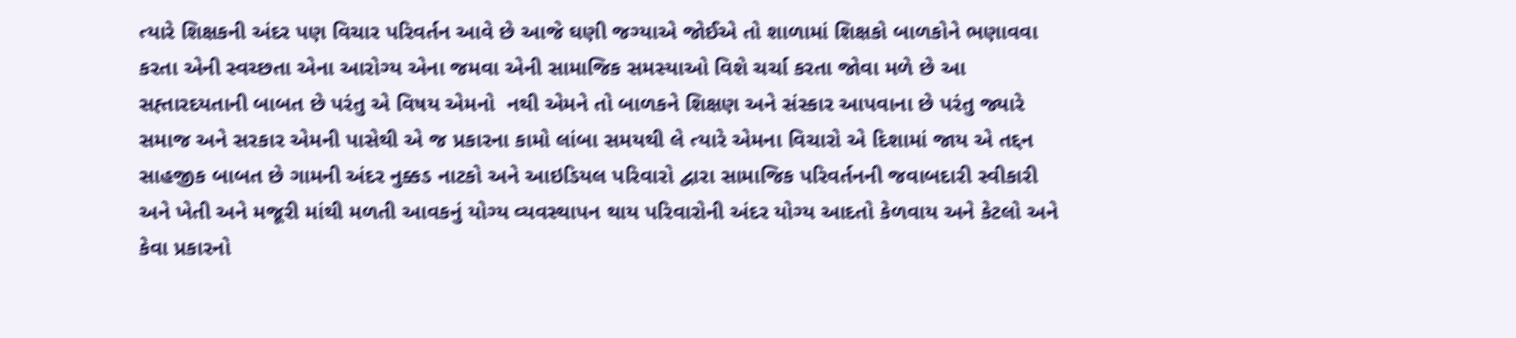ત્યારે શિક્ષકની અંદર પણ વિચાર પરિવર્તન આવે છે આજે ઘણી જગ્યાએ જોઈએ તો શાળામાં શિક્ષકો બાળકોને ભણાવવા કરતા એની સ્વચ્છતા એના આરોગ્ય એના જમવા એની સામાજિક સમસ્યાઓ વિશે ચર્ચા કરતા જોવા મળે છે આ સહ્તારદયતાની બાબત છે પરંતુ એ વિષય એમનો  નથી એમને તો બાળકને શિક્ષણ અને સંસ્કાર આપવાના છે પરંતુ જ્યારે સમાજ અને સરકાર એમની પાસેથી એ જ પ્રકારના કામો લાંબા સમયથી લે ત્યારે એમના વિચારો એ દિશામાં જાય એ તદ્દન સાહજીક બાબત છે ગામની અંદર નુક્કડ નાટકો અને આઇડિયલ પરિવારો દ્વારા સામાજિક પરિવર્તનની જવાબદારી સ્વીકારી અને ખેતી અને મજૂરી માંથી મળતી આવકનું યોગ્ય વ્યવસ્થાપન થાય પરિવારોની અંદર યોગ્ય આદતો કેળવાય અને કેટલો અને કેવા પ્રકારનો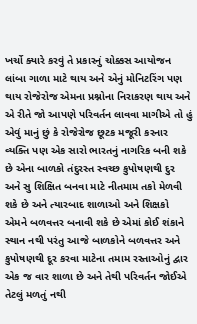ખર્ચો ક્યારે કરવું તે પ્રકારનું ચોક્કસ આયોજન લાંબા ગાળા માટે થાય અને એનું મોનિટરિંગ પણ થાય રોજેરોજ એમના પ્રશ્નોના નિરાકરણ થાય અને એ રીતે જો આપણે પરિવર્તન લાવવા માગીએ તો હું એવું માનું છું કે રોજેરોજ છૂટક મજૂરી કરનાર વ્યક્તિ પણ એક સારો ભારતનું નાગરિક બની શકે છે એના બાળકો તંદુરસ્ત સ્વચ્છ કુપોષણથી દુર અને સુ શિક્ષિત બનવા માટે નીતમામ તકો મેળવી શકે છે અને ત્યારબાદ શાળાઓ અને શિક્ષકો એમને બળવત્તર બનાવી શકે છે એમાં કોઈ શંકાને સ્થાન નથી પરંતુ આજે બાળકોને બળવત્તર અને કુપોષણથી દૂર કરવા માટેના તમામ રસ્તાઓનું દ્વાર એક જ વાર શાળા છે અને તેથી પરિવર્તન જોઈએ તેટલું મળતું નથી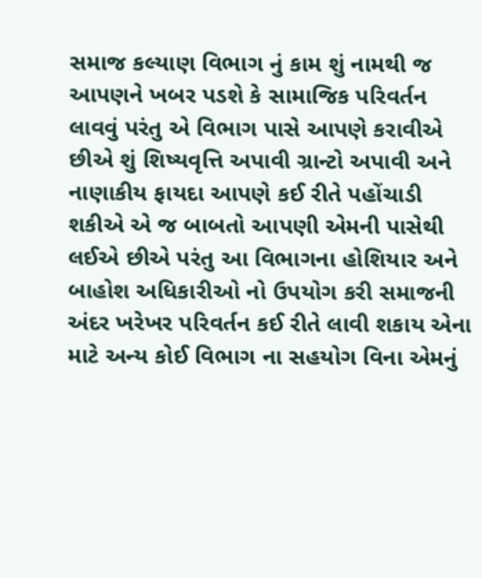સમાજ કલ્યાણ વિભાગ નું કામ શું નામથી જ આપણને ખબર પડશે કે સામાજિક પરિવર્તન લાવવું પરંતુ એ વિભાગ પાસે આપણે કરાવીએ છીએ શું શિષ્યવૃત્તિ અપાવી ગ્રાન્ટો અપાવી અને નાણાકીય ફાયદા આપણે કઈ રીતે પહોંચાડી શકીએ એ જ બાબતો આપણી એમની પાસેથી લઈએ છીએ પરંતુ આ વિભાગના હોશિયાર અને બાહોશ અધિકારીઓ નો ઉપયોગ કરી સમાજની અંદર ખરેખર પરિવર્તન કઈ રીતે લાવી શકાય એના માટે અન્ય કોઈ વિભાગ ના સહયોગ વિના એમનું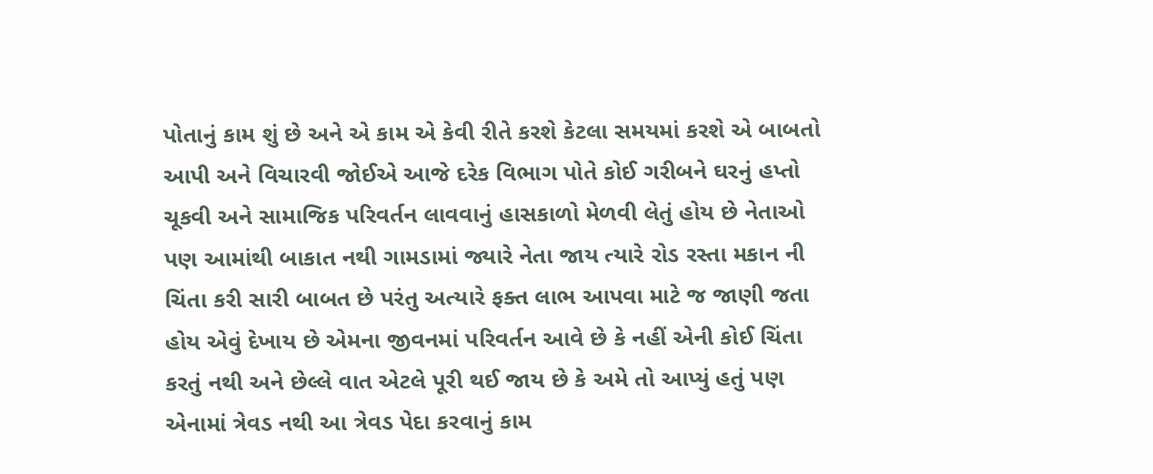પોતાનું કામ શું છે અને એ કામ એ કેવી રીતે કરશે કેટલા સમયમાં કરશે એ બાબતો આપી અને વિચારવી જોઈએ આજે દરેક વિભાગ પોતે કોઈ ગરીબને ઘરનું હપ્તો ચૂકવી અને સામાજિક પરિવર્તન લાવવાનું હાસકાળો મેળવી લેતું હોય છે નેતાઓ પણ આમાંથી બાકાત નથી ગામડામાં જ્યારે નેતા જાય ત્યારે રોડ રસ્તા મકાન ની ચિંતા કરી સારી બાબત છે પરંતુ અત્યારે ફક્ત લાભ આપવા માટે જ જાણી જતા હોય એવું દેખાય છે એમના જીવનમાં પરિવર્તન આવે છે કે નહીં એની કોઈ ચિંતા કરતું નથી અને છેલ્લે વાત એટલે પૂરી થઈ જાય છે કે અમે તો આપ્યું હતું પણ એનામાં ત્રેવડ નથી આ ત્રેવડ પેદા કરવાનું કામ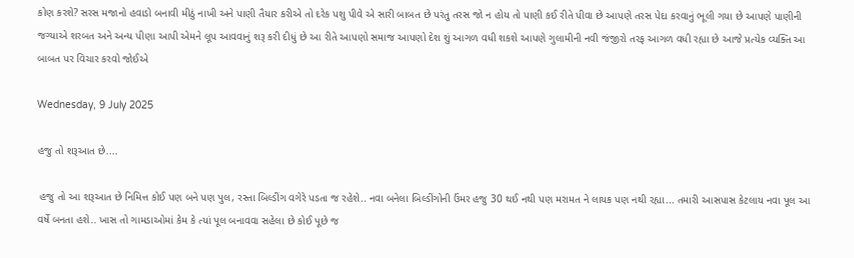કોણ કરશે? સરસ મજાનો હવાડો બનાવી મીઠું નાખી અને પાણી તૈયાર કરીએ તો દરેક પશુ પીવે એ સારી બાબત છે પરંતુ તરસ જો ન હોય તો પાણી કઈ રીતે પીવા છે આપણે તરસ પેદા કરવાનું ભૂલી ગયા છે આપણે પાણીની જગ્યાએ શરબત અને અન્ય પીણા આપી એમને લૂપ આવવાનું શરૂ કરી દીધું છે આ રીતે આપણો સમાજ આપણો દેશ શું આગળ વધી શકશે આપણે ગુલામીની નવી જંજીરો તરફ આગળ વધી રહ્યા છે આજે પ્રત્યેક વ્યક્તિ આ બાબત પર વિચાર કરવો જોઈએ

Wednesday, 9 July 2025

હજુ તો શરૂઆત છે....

 હજુ તો આ શરૂઆત છે નિમિત્ત કોઈ પણ બને પણ પુલ, રસ્તા બિલ્ડીંગ વગેરે પડતા જ રહેશે.. નવા બનેલા બિલ્ડીંગોની ઉંમર હજુ 30 થઈ નથી પણ મરામત ને લાયક પણ નથી રહ્યા... તમારી આસપાસ કેટલાય નવા પૂલ આ વર્ષે બનતા હશે.. ખાસ તો ગામડાઓમાં કેમ કે ત્યાં પૂલ બનાવવા સહેલા છે કોઈ પૂછે જ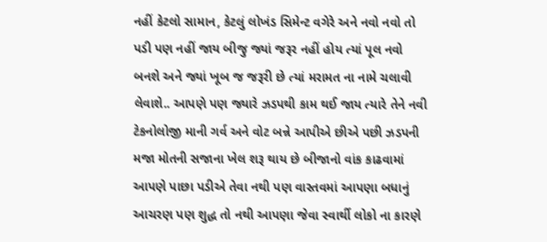નહીં કેટલો સામાન, કેટલું લોખંડ સિમેન્ટ વગેરે અને નવો નવો તો પડી પણ નહીં જાય બીજુ જ્યાં જરૂર નહીં હોય ત્યાં પૂલ નવો બનશે અને જ્યાં ખૂબ જ જરૂરી છે ત્યાં મરામત ના નામે ચલાવી લેવાશે.. આપણે પણ જ્યારે ઝડપથી કામ થઈ જાય ત્યારે તેને નવી ટેકનોલોજી માની ગર્વ અને વોટ બન્ને આપીએ છીએ પછી ઝડપની મજા મોતની સજાના ખેલ શરૂ થાય છે બીજાનો વાંક કાઢવામાં આપણે પાછા પડીએ તેવા નથી પણ વાસ્તવમાં આપણા બધાનું આચરણ પણ શુદ્ધ તો નથી આપણા જેવા સ્વાર્થી લોકો ના કારણે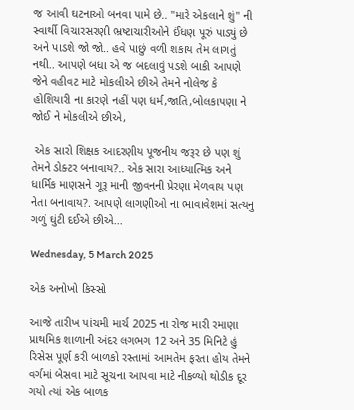જ આવી ઘટનાઓ બનવા પામે છે.. "મારે એકલાને શું" ની સ્વાર્થી વિચારસરણી ભ્રષ્ટાચારીઓને ઈંધણ પૂરું પાડ્યું છે અને પાડશે જો જો.. હવે પાછું વળી શકાય તેમ લાગતું નથી.. આપણે બધા એ જ બદલાવું પડશે બાકી આપણે જેને વહીવટ માટે મોકલીએ છીએ તેમને નોલેજ કે હોશિયારી ના કારણે નહીં પણ ધર્મ,જાતિ,બોલકાપણા ને જોઈ ને મોકલીએ છીએ,

 એક સારો શિક્ષક આદરણીય પૂજનીય જરૂર છે પણ શું તેમને ડોક્ટર બનાવાય?.. એક સારા આધ્યાત્મિક અને ધાર્મિક માણસને ગૂરૂ માની જીવનની પ્રેરણા મેળવાય પણ નેતા બનાવાય?. આપણે લાગણીઓ ના ભાવાવેશમાં સત્યનુ ગળું ઘુંટી દઈએ છીએ...

Wednesday, 5 March 2025

એક અનોખો કિસ્સો

આજે તારીખ પાંચમી માર્ચ 2025 ના રોજ મારી રમાણા પ્રાથમિક શાળાની અંદર લગભગ 12 અને 35 મિનિટે હું રિસેસ પૂર્ણ કરી બાળકો રસ્તામાં આમતેમ ફરતા હોય તેમને વર્ગમાં બેસવા માટે સૂચના આપવા માટે નીકળ્યો થોડીક દૂર ગયો ત્યાં એક બાળક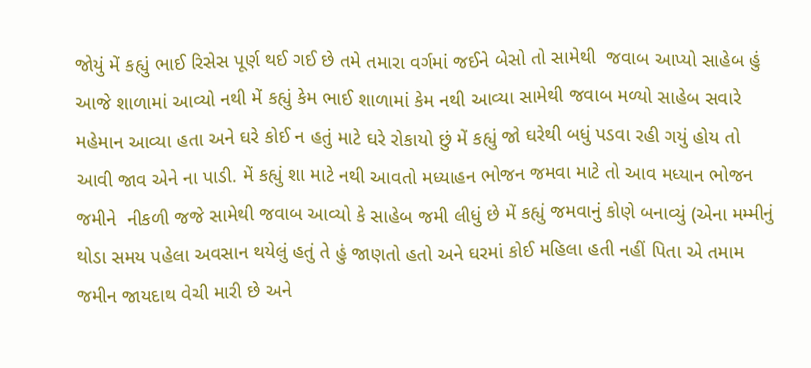જોયું મેં કહ્યું ભાઈ રિસેસ પૂર્ણ થઈ ગઈ છે તમે તમારા વર્ગમાં જઈને બેસો તો સામેથી  જવાબ આપ્યો સાહેબ હું આજે શાળામાં આવ્યો નથી મેં કહ્યું કેમ ભાઈ શાળામાં કેમ નથી આવ્યા સામેથી જવાબ મળ્યો સાહેબ સવારે મહેમાન આવ્યા હતા અને ઘરે કોઈ ન હતું માટે ઘરે રોકાયો છું મેં કહ્યું જો ઘરેથી બધું પડવા રહી ગયું હોય તો આવી જાવ એને ના પાડી. મેં કહ્યું શા માટે નથી આવતો મધ્યાહન ભોજન જમવા માટે તો આવ મધ્યાન ભોજન જમીને  નીકળી જજે સામેથી જવાબ આવ્યો કે સાહેબ જમી લીધું છે મેં કહ્યું જમવાનું કોણે બનાવ્યું (એના મમ્મીનું થોડા સમય પહેલા અવસાન થયેલું હતું તે હું જાણતો હતો અને ઘરમાં કોઈ મહિલા હતી નહીં પિતા એ તમામ જમીન જાયદાથ વેચી મારી છે અને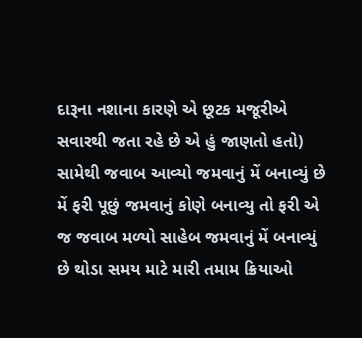દારૂના નશાના કારણે એ છૂટક મજૂરીએ સવારથી જતા રહે છે એ હું જાણતો હતો) સામેથી જવાબ આવ્યો જમવાનું મેં બનાવ્યું છે મેં ફરી પૂછું જમવાનું કોણે બનાવ્યુ તો ફરી એ જ જવાબ મળ્યો સાહેબ જમવાનું મેં બનાવ્યું છે થોડા સમય માટે મારી તમામ ક્રિયાઓ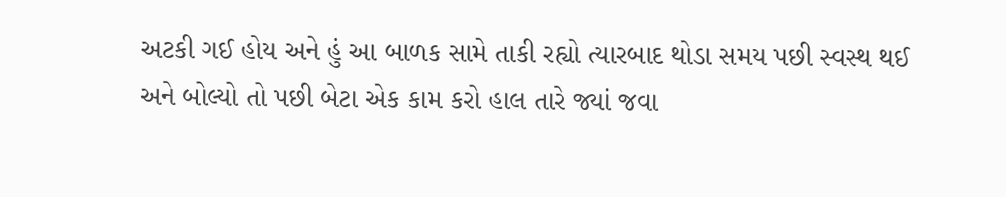અટકી ગઈ હોય અને હું આ બાળક સામે તાકી રહ્યો ત્યારબાદ થોડા સમય પછી સ્વસ્થ થઈ અને બોલ્યો તો પછી બેટા એક કામ કરો હાલ તારે જ્યાં જવા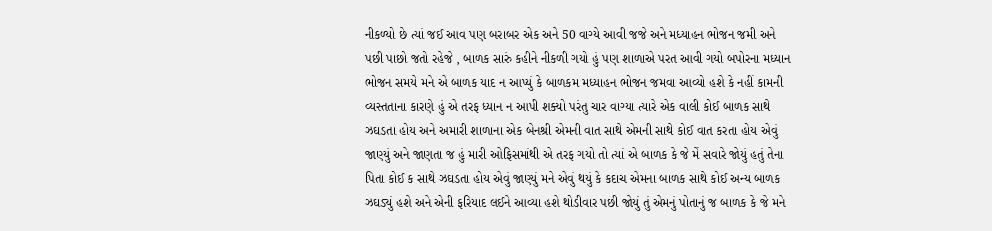નીકળ્યો છે ત્યાં જઈ આવ પણ બરાબર એક અને 50 વાગ્યે આવી જજે અને મધ્યાહન ભોજન જમી અને પછી પાછો જતો રહેજે , બાળક સારું કહીને નીકળી ગયો હું પણ શાળાએ પરત આવી ગયો બપોરના મધ્યાન ભોજન સમયે મને એ બાળક યાદ ન આપ્યું કે બાળકમ મધ્યાહન ભોજન જમવા આવ્યો હશે કે નહીં કામની વ્યસ્તતાના કારણે હું એ તરફ ધ્યાન ન આપી શક્યો પરંતુ ચાર વાગ્યા ત્યારે એક વાલી કોઈ બાળક સાથે ઝઘડતા હોય અને અમારી શાળાના એક બેનશ્રી એમની વાત સાથે એમની સાથે કોઈ વાત કરતા હોય એવું જાણ્યું અને જાણતા જ હું મારી ઓફિસમાંથી એ તરફ ગયો તો ત્યાં એ બાળક કે જે મેં સવારે જોયું હતું તેના પિતા કોઈ ક સાથે ઝઘડતા હોય એવું જાણ્યું મને એવું થયું કે કદાચ એમના બાળક સાથે કોઈ અન્ય બાળક ઝઘડ્યું હશે અને એની ફરિયાદ લઈને આવ્યા હશે થોડીવાર પછી જોયું તું એમનું પોતાનું જ બાળક કે જે મને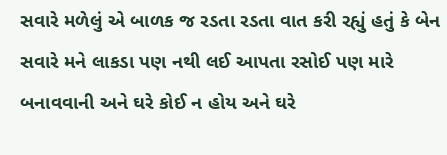સવારે મળેલું એ બાળક જ રડતા રડતા વાત કરી રહ્યું હતું કે બેન સવારે મને લાકડા પણ નથી લઈ આપતા રસોઈ પણ મારે બનાવવાની અને ઘરે કોઈ ન હોય અને ઘરે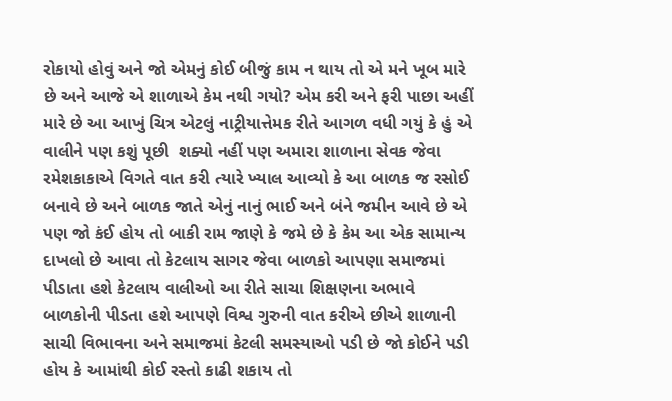રોકાયો હોવું અને જો એમનું કોઈ બીજું કામ ન થાય તો એ મને ખૂબ મારે છે અને આજે એ શાળાએ કેમ નથી ગયો? એમ કરી અને ફરી પાછા અહીં મારે છે આ આખું ચિત્ર એટલું નાટ્રીયાત્તેમક રીતે આગળ વધી ગયું કે હું એ વાલીને પણ કશું પૂછી  શક્યો નહીં પણ અમારા શાળાના સેવક જેવા રમેશકાકાએ વિગતે વાત કરી ત્યારે ખ્યાલ આવ્યો કે આ બાળક જ રસોઈ બનાવે છે અને બાળક જાતે એનું નાનું ભાઈ અને બંને જમીન આવે છે એ પણ જો કંઈ હોય તો બાકી રામ જાણે કે જમે છે કે કેમ આ એક સામાન્ય દાખલો છે આવા તો કેટલાય સાગર જેવા બાળકો આપણા સમાજમાં પીડાતા હશે કેટલાય વાલીઓ આ રીતે સાચા શિક્ષણના અભાવે બાળકોની પીડતા હશે આપણે વિશ્વ ગુરુની વાત કરીએ છીએ શાળાની સાચી વિભાવના અને સમાજમાં કેટલી સમસ્યાઓ પડી છે જો કોઈને પડી હોય કે આમાંથી કોઈ રસ્તો કાઢી શકાય તો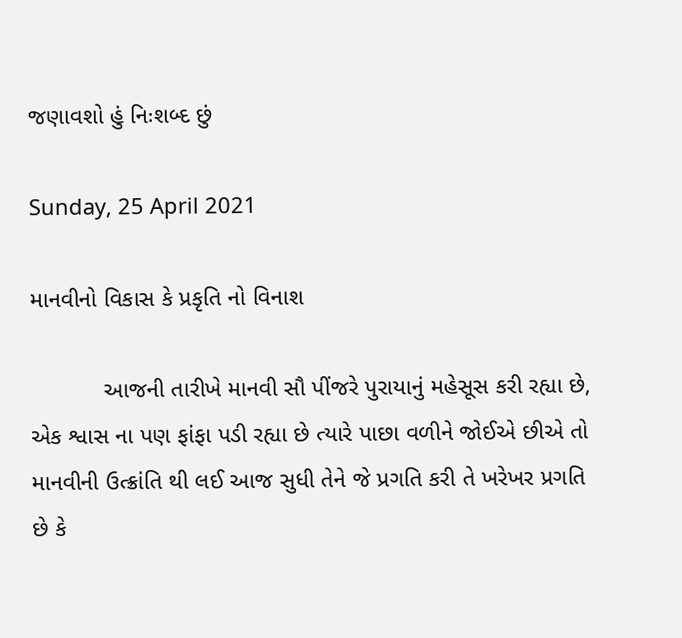જણાવશો હું નિઃશબ્દ છું

Sunday, 25 April 2021

માનવીનો વિકાસ કે પ્રકૃતિ નો વિનાશ

           આજની તારીખે માનવી સૌ પીંજરે પુરાયાનું મહેસૂસ કરી રહ્યા છે, એક શ્વાસ ના પણ ફાંફા પડી રહ્યા છે ત્યારે પાછા વળીને જોઈએ છીએ તો માનવીની ઉત્ક્રાંતિ થી લઈ આજ સુધી તેને જે પ્રગતિ કરી તે ખરેખર પ્રગતિ છે કે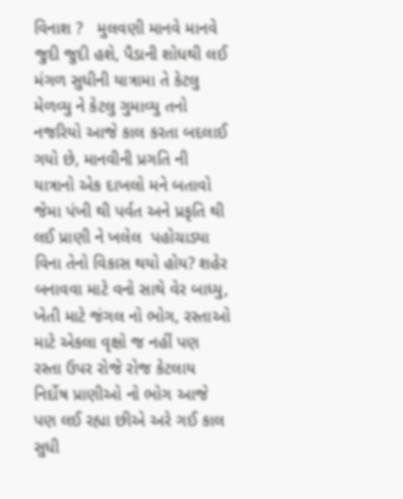વિનાશ ?   મુલવણી માનવે માનવે જુદી જુદી હશે, પૈડાની શોધથી લઈ  મંગળ સુધીની યાત્રામા તે કેટલુ મેળવ્યુ ને કેટલુ ગુમાવ્યુ તનો નજરિયો આજે કાલ કરતા બદલાઈ ગયો છે, માનવીની પ્રગતિ ની યાત્રાનો એક દાખલો મને બતાવો જેમા પંખી થી પર્વત અને પ્રકૃતિ થી લઈ પ્રાણી ને ખલેલ  પહોચાડ્યા વિના તેનો વિકાસ થયો હોય? શહેર બનાવવા માટે વનો સાથે વેર બાધ્યુ, ખેતી માટે જંગલ નો ભોગ, રસ્તાઓ માટે એકલા વૃક્ષો જ નહીં પણ રસ્તા ઉપર રોજે રોજ કેટલાય નિર્દોષ પ્રાણીઓ નો ભોગ આજે પણ લઈ રહ્યા છીએ અરે ગઈ કાલ સુધી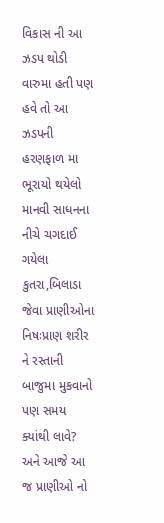વિકાસ ની આ ઝડપ થોડી વારુમા હતી પણ હવે તો આ ઝડપની હરણફાળ મા ભૂરાયો થયેલો માનવી સાધનના નીચે ચગદાઈ ગયેલા કુતરા,બિલાડા જેવા પ્રાણીઓના  નિષઃપ્રાણ શરીર ને રસ્તાની બાજુમા મુકવાનો પણ સમય ક્યાંથી લાવે? અને આજે આ જ પ્રાણીઓ નો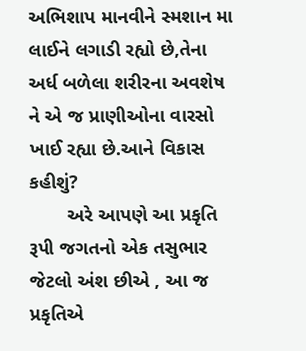અભિશાપ માનવીને સ્મશાન મા લાઈને લગાડી રહ્યો છે,તેના અર્ધ બળેલા શરીરના અવશેષ ને એ જ પ્રાણીઓના વારસો ખાઈ રહ્યા છે.આને વિકાસ  કહીશું?
       અરે આપણે આ પ્રકૃતિ રૂપી જગતનો એક તસુભાર જેટલો અંશ છીએ , આ જ પ્રકૃતિએ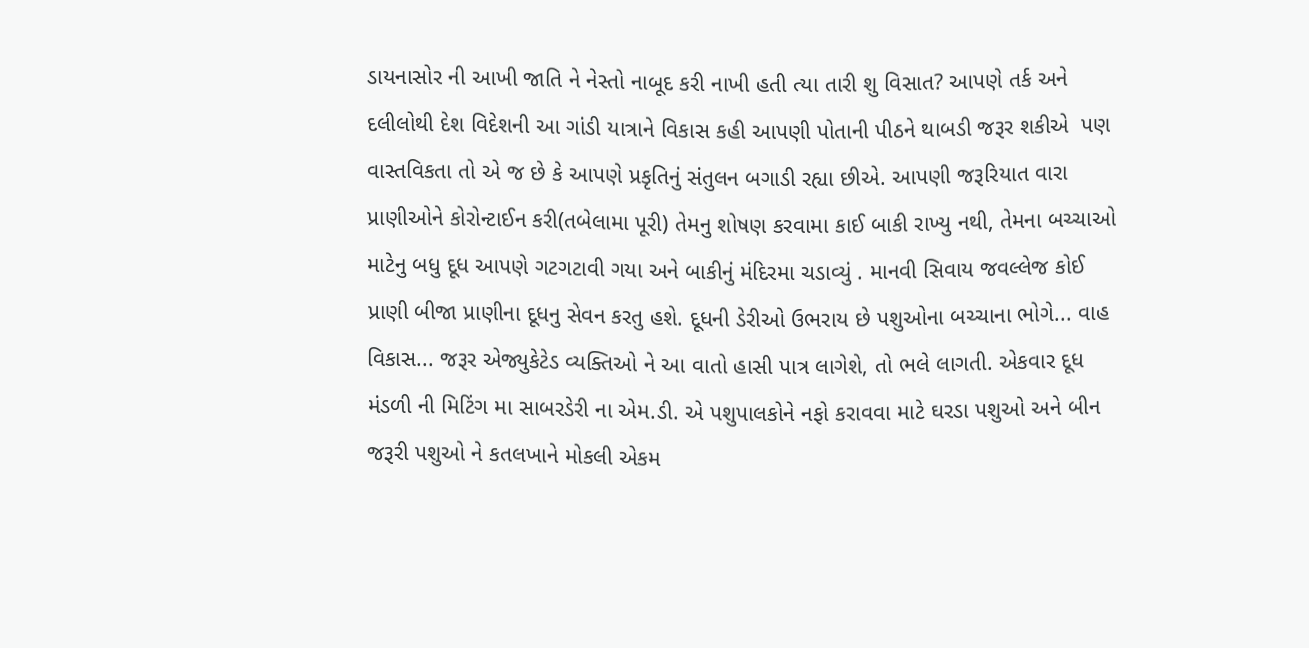ડાયનાસોર ની આખી જાતિ ને નેસ્તો નાબૂદ કરી નાખી હતી ત્યા તારી શુ વિસાત? આપણે તર્ક અને દલીલોથી દેશ વિદેશની આ ગાંડી યાત્રાને વિકાસ કહી આપણી પોતાની પીઠને થાબડી જરૂર શકીએ  પણ વાસ્તવિકતા તો એ જ છે કે આપણે પ્રકૃતિનું સંતુલન બગાડી રહ્યા છીએ. આપણી જરૂરિયાત વારા પ્રાણીઓને કોરોન્ટાઈન કરી(તબેલામા પૂરી) તેમનુ શોષણ કરવામા કાઈ બાકી રાખ્યુ નથી, તેમના બચ્ચાઓ માટેનુ બધુ દૂધ આપણે ગટગટાવી ગયા અને બાકીનું મંદિરમા ચડાવ્યું . માનવી સિવાય જવલ્લેજ કોઈ પ્રાણી બીજા પ્રાણીના દૂધનુ સેવન કરતુ હશે. દૂધની ડેરીઓ ઉભરાય છે પશુઓના બચ્ચાના ભોગે... વાહ  વિકાસ... જરૂર એજ્યુકેટેડ વ્યક્તિઓ ને આ વાતો હાસી પાત્ર લાગેશે, તો ભલે લાગતી. એકવાર દૂધ મંડળી ની મિટિંગ મા સાબરડેરી ના એમ.ડી. એ પશુપાલકોને નફો કરાવવા માટે ઘરડા પશુઓ અને બીન જરૂરી પશુઓ ને કતલખાને મોકલી એકમ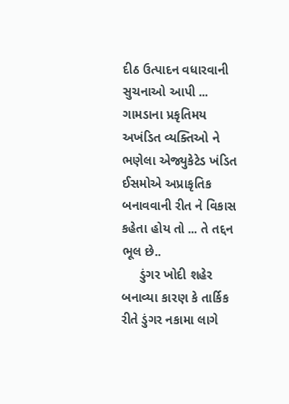દીઠ ઉત્પાદન વધારવાની સુચનાઓ આપી ... ગામડાના પ્રકૃતિમય અખંડિત વ્યક્તિઓ ને ભણેલા એજ્યુકેટેડ ખંડિત ઈસમોએ અપ્રાકૃતિક બનાવવાની રીત ને વિકાસ કહેતા હોય તો ... તે તદ્દન ભૂલ છે..
     ડુંગર ખોદી શહેર બનાવ્યા કારણ કે તાર્કિક રીતે ડુંગર નકામા લાગે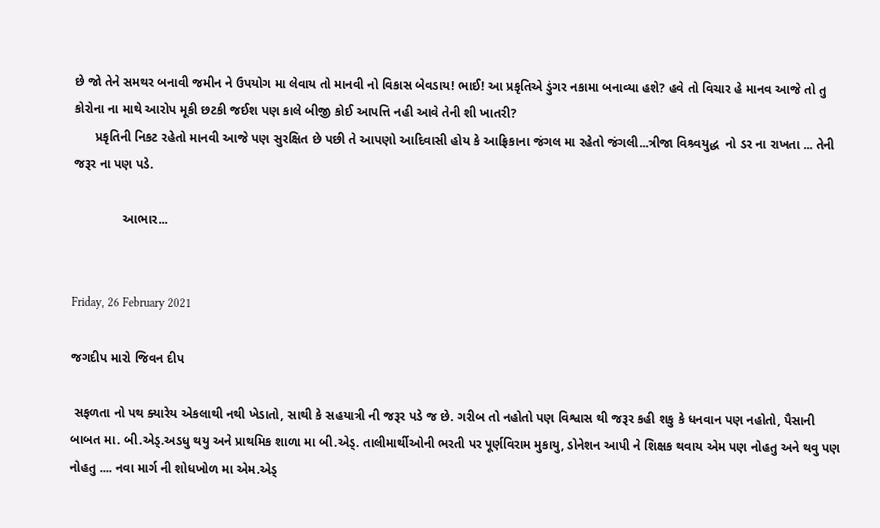છે જો તેને સમથર બનાવી જમીન ને ઉપયોગ મા લેવાય તો માનવી નો વિકાસ બેવડાય! ભાઈ! આ પ્રકૃતિએ ડુંગર નકામા બનાવ્યા હશે? હવે તો વિચાર હે માનવ આજે તો તુ કોરોના ના માથે આરોપ મૂકી છટકી જઈશ પણ કાલે બીજી કોઈ આપત્તિ નહી આવે તેની શી ખાતરી?
      પ્રકૃતિની નિકટ રહેતો માનવી આજે પણ સુરક્ષિત છે પછી તે આપણો આદિવાસી હોય કે આફ્રિકાના જંગલ મા રહેતો જંગલી...ત્રીજા વિશ્ર્વયુદ્ધ  નો ડર ના રાખતા ... તેની જરૂર ના પણ પડે.

              આભાર...


Friday, 26 February 2021

જગદીપ મારો જિવન દીપ

 સફળતા નો પથ ક્યારેય એકલાથી નથી ખેડાતો, સાથી કે સહયાત્રી ની જરૂર પડે જ છે. ગરીબ તો નહોતો પણ વિશ્વાસ થી જરૂર કહી શકુ કે ધનવાન પણ નહોતો, પૈસાની બાબત મા. બી.એડ્.અડધુ થયુ અને પ્રાથમિક શાળા મા બી.એડ્. તાલીમાર્થીઓની ભરતી પર પૂર્ણવિરામ મુકાયુ, ડોનેશન આપી ને શિક્ષક થવાય એમ પણ નોહતુ અને થવુ પણ નોહતુ .... નવા માર્ગ ની શોધખોળ મા એમ.એડ્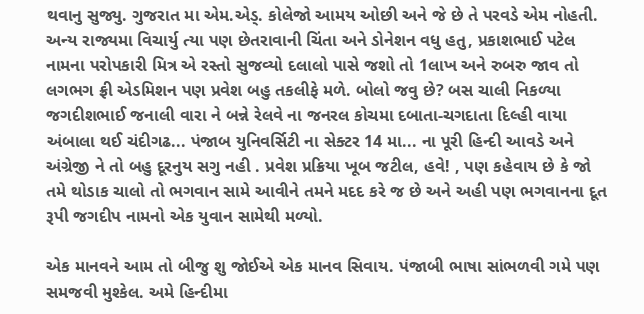થવાનુ સુજ્યુ. ગુજરાત મા એમ.એડ્. કોલેજો આમય ઓછી અને જે છે તે પરવડે એમ નોહતી. અન્ય રાજ્યમા વિચાર્યુ ત્યા પણ છેતરાવાની ચિંતા અને ડોનેશન વધુ હતુ, પ્રકાશભાઈ પટેલ  નામના પરોપકારી મિત્ર એ રસ્તો સુજવ્યો દલાલો પાસે જશો તો 1લાખ અને રુબરુ જાવ તો લગભગ ફ્રી એડમિશન પણ પ્રવેશ બહુ તકલીફે મળે. બોલો જવુ છે? બસ ચાલી નિકળ્યા જગદીશભાઈ જનાલી વારા ને બન્ને રેલવે ના જનરલ કોચમા દબાતા-ચગદાતા દિલ્હી વાયા અંબાલા થઈ ચંદીગઢ... પંજાબ યુનિવર્સિટી ના સેક્ટર 14 મા... ના પૂરી હિન્દી આવડે અને અંગ્રેજી ને તો બહુ દૂરનુય સગુ નહી . પ્રવેશ પ્રક્રિયા ખૂબ જટીલ, હવે! , પણ કહેવાય છે કે જો તમે થોડાક ચાલો તો ભગવાન સામે આવીને તમને મદદ કરે જ છે અને અહી પણ ભગવાનના દૂત રૂપી જગદીપ નામનો એક યુવાન સામેથી મળ્યો.

એક માનવને આમ તો બીજુ શુ જોઈએ એક માનવ સિવાય. પંજાબી ભાષા સાંભળવી ગમે પણ સમજવી મુશ્કેલ. અમે હિન્દીમા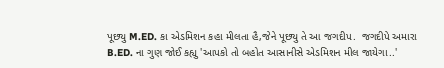પૂછ્યુ M.ED. કા એડમિશન કહા મીલતા હૈ,જેને પૂછ્યુ તે આ જગદીપ.  જગદીપે અમારા B.ED. ના ગુણ જોઈ કહ્યુ 'આપકો તો બહોત આસાનીસે એડમિશન મીલ જાયેગા..'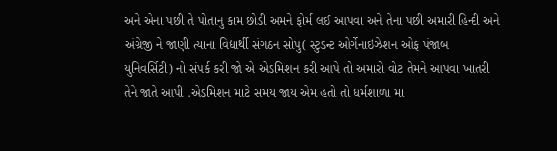અને એના પછી તે પોતાનુ કામ છોડી અમને ફોર્મ લઈ આપવા અને તેના પછી અમારી હિન્દી અને અંગ્રેજી ને જાણી ત્યાના વિદ્યાર્થી સંગઠન સોપુ( સ્ટુડન્ટ ઓર્ગેનાઇઝેશન ઓફ પંજાબ યુનિવર્સિટી) નો સંપર્ક કરી જો એ એડમિશન કરી આપે તો અમારો વોટ તેમને આપવા ખાતરી તેને જાતે આપી .એડમિશન માટે સમય જાય એમ હતો તો ધર્મશાળા મા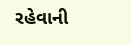રહેવાની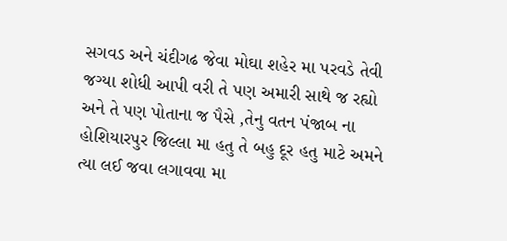સગવડ અને ચંદીગઢ જેવા મોઘા શહેર મા પરવડે તેવી જગ્યા શોધી આપી વરી તે પણ અમારી સાથે જ રહ્યો અને તે પણ પોતાના જ પૈસે ,તેનુ વતન પંજાબ ના હોશિયારપુર જિલ્લા મા હતુ તે બહુ દૂર હતુ માટે અમને ત્યા લઈ જવા લગાવવા મા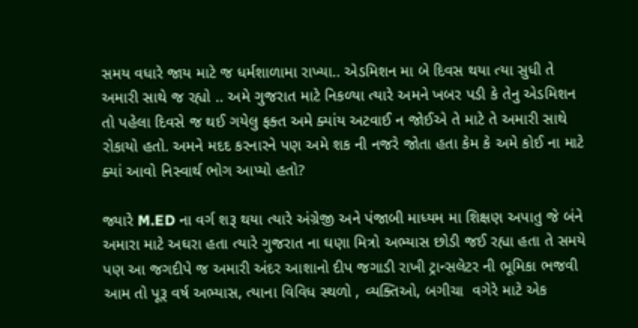સમય વધારે જાય માટે જ ધર્મશાળામા રાખ્યા.. એડમિશન મા બે દિવસ થયા ત્યા સુધી તે અમારી સાથે જ રહ્યો .. અમે ગુજરાત માટે નિકળ્યા ત્યારે અમને ખબર પડી કે તેનુ એડમિશન તો પહેલા દિવસે જ થઈ ગયેલુ ફક્ત અમે ક્યાંય અટવાઈ ન જોઈએ તે માટે તે અમારી સાથે રોકાયો હતો. અમને મદદ કરનારને પણ અમે શક ની નજરે જોતા હતા કેમ કે અમે કોઈ ના માટે ક્યાં આવો નિસ્વાર્થ ભોગ આપ્યો હતો?

જ્યારે M.ED ના વર્ગ શરૂ થયા ત્યારે અંગ્રેજી અને પંજાબી માધ્યમ મા શિક્ષણ અપાતુ જે બંને અમારા માટે અઘરા હતા ત્યારે ગુજરાત ના ઘણા મિત્રો અભ્યાસ છોડી જઈ રહ્યા હતા તે સમયે પણ આ જગદીપે જ અમારી અંદર આશાનો દીપ જગાડી રાખી ટ્રાન્સલેટર ની ભૂમિકા ભજવી આમ તો પૂરૂ વર્ષ અભ્યાસ, ત્યાના વિવિધ સ્થળો , વ્યક્તિઓ, બગીચા  વગેરે માટે એક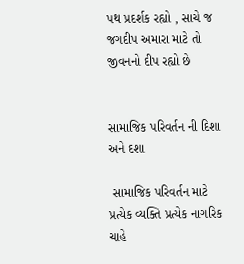પથ પ્રદર્શક રહ્યો , સાચે જ જગદીપ અમારા માટે તો જીવનનો દીપ રહ્યો છે


સામાજિક પરિવર્તન ની દિશા અને દશા

 સામાજિક પરિવર્તન માટે પ્રત્યેક વ્યક્તિ પ્રત્યેક નાગરિક ચાહે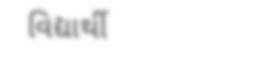વિદ્યાર્થી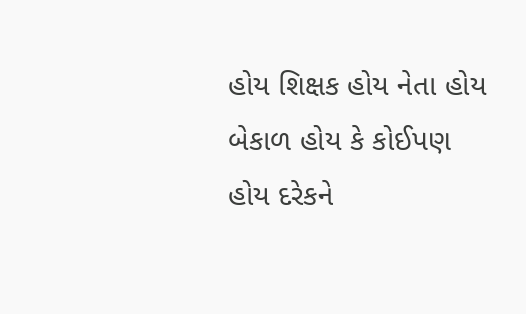હોય શિક્ષક હોય નેતા હોય બેકાળ હોય કે કોઈપણ હોય દરેકને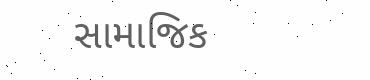સામાજિક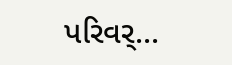પરિવર્...